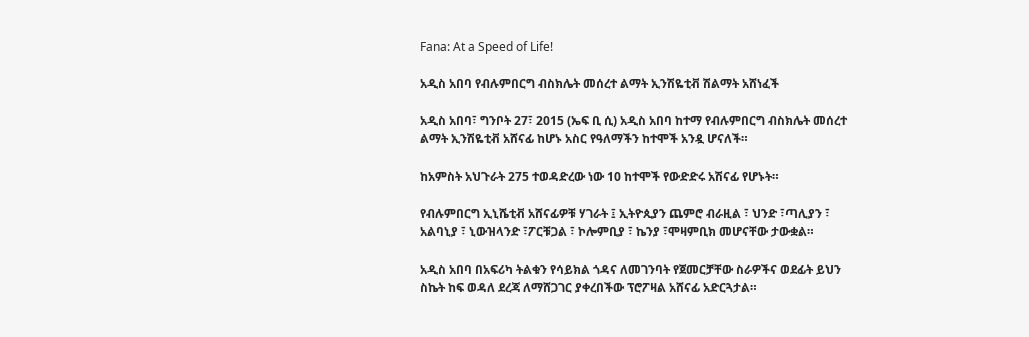Fana: At a Speed of Life!

አዲስ አበባ የብሉምበርግ ብስክሌት መሰረተ ልማት ኢንሽዬቲቭ ሽልማት አሸነፈች

አዲስ አበባ፣ ግንቦት 27፣ 2015 (ኤፍ ቢ ሲ) አዲስ አበባ ከተማ የብሉምበርግ ብስክሌት መሰረተ ልማት ኢንሽዬቲቭ አሸናፊ ከሆኑ አስር የዓለማችን ከተሞች አንዷ ሆናለች።

ከአምስት አህጉራት 275 ተወዳድረው ነው 10 ከተሞች የውድድሩ አሽናፊ የሆኑት።

የብሉምበርግ ኢኒሼቲቭ አሸናፊዎቹ ሃገራት ፤ ኢትዮጲያን ጨምሮ ብራዚል ፣ ህንድ ፣ጣሊያን ፣ አልባኒያ ፣ ኒውዝላንድ ፣ፖርቹጋል ፣ ኮሎምቢያ ፣ ኬንያ ፣ሞዛምቢክ መሆናቸው ታውቋል።

አዲስ አበባ በአፍሪካ ትልቁን የሳይክል ጎዳና ለመገንባት የጀመርቻቸው ስራዎችና ወደፊት ይህን ስኬት ከፍ ወዳለ ደረጃ ለማሸጋገር ያቀረበችው ፕሮፖዛል አሸናፊ አድርጓታል።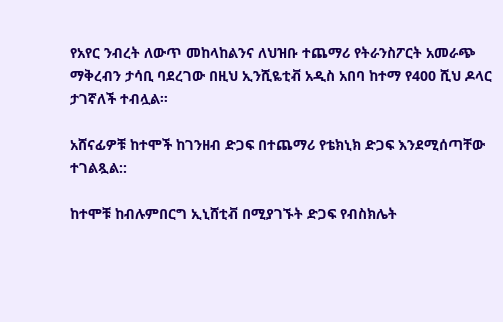የአየር ንብረት ለውጥ መከላከልንና ለህዝቡ ተጨማሪ የትራንስፖርት አመራጭ ማቅረብን ታሳቢ ባደረገው በዚህ ኢንሺዬቲቭ አዲስ አበባ ከተማ የ400 ሺህ ዶላር ታገኛለች ተብሏል።

አሸናፊዎቹ ከተሞች ከገንዘብ ድጋፍ በተጨማሪ የቴክኒክ ድጋፍ እንደሚሰጣቸው ተገልጿል::

ከተሞቹ ከብሉምበርግ ኢኒሸቲቭ በሚያገኙት ድጋፍ የብስክሌት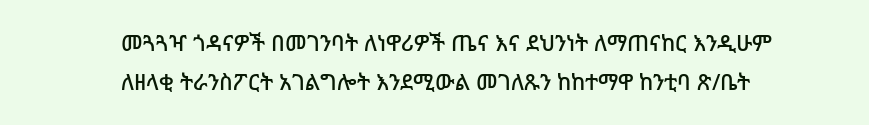መጓጓዣ ጎዳናዎች በመገንባት ለነዋሪዎች ጤና እና ደህንነት ለማጠናከር እንዲሁም ለዘላቂ ትራንስፖርት አገልግሎት እንደሚውል መገለጹን ከከተማዋ ከንቲባ ጽ/ቤት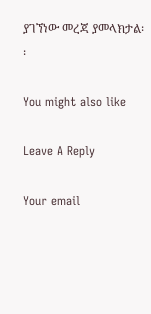ያገኘነው መረጃ ያመላክታል፡፡

You might also like

Leave A Reply

Your email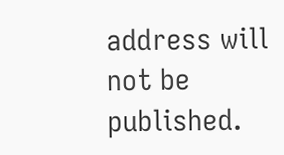address will not be published.